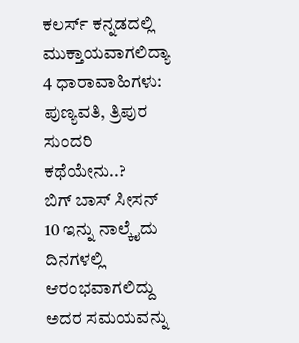ಕಲರ್ಸ್ ಕನ್ನಡದಲ್ಲಿ ಮುಕ್ತಾಯವಾಗಲಿದ್ಯಾ 4 ಧಾರಾವಾಹಿಗಳು: ಪುಣ್ಯವತಿ, ತ್ರಿಪುರ ಸುಂದರಿ ಕಥೆಯೇನು..?
ಬಿಗ್ ಬಾಸ್ ಸೀಸನ್ 10 ಇನ್ನು ನಾಲ್ಕೈದು ದಿನಗಳಲ್ಲಿ ಆರಂಭವಾಗಲಿದ್ದು ಅದರ ಸಮಯವನ್ನು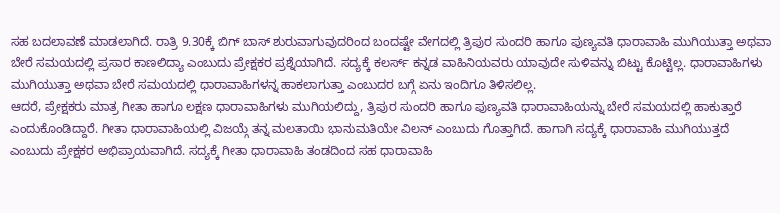ಸಹ ಬದಲಾವಣೆ ಮಾಡಲಾಗಿದೆ. ರಾತ್ರಿ 9.30ಕ್ಕೆ ಬಿಗ್ ಬಾಸ್ ಶುರುವಾಗುವುದರಿಂದ ಬಂದಷ್ಟೇ ವೇಗದಲ್ಲಿ ತ್ರಿಪುರ ಸುಂದರಿ ಹಾಗೂ ಪುಣ್ಯವತಿ ಧಾರಾವಾಹಿ ಮುಗಿಯುತ್ತಾ ಅಥವಾ ಬೇರೆ ಸಮಯದಲ್ಲಿ ಪ್ರಸಾರ ಕಾಣಲಿದ್ಯಾ ಎಂಬುದು ಪ್ರೇಕ್ಷಕರ ಪ್ರಶ್ನೆಯಾಗಿದೆ. ಸದ್ಯಕ್ಕೆ ಕಲರ್ಸ್ ಕನ್ನಡ ವಾಹಿನಿಯವರು ಯಾವುದೇ ಸುಳಿವನ್ನು ಬಿಟ್ಟು ಕೊಟ್ಟಿಲ್ಲ. ಧಾರಾವಾಹಿಗಳು ಮುಗಿಯುತ್ತಾ ಅಥವಾ ಬೇರೆ ಸಮಯದಲ್ಲಿ ಧಾರಾವಾಹಿಗಳನ್ನ ಹಾಕಲಾಗುತ್ತಾ ಎಂಬುದರ ಬಗ್ಗೆ ಏನು ಇಂದಿಗೂ ತಿಳಿಸಲಿಲ್ಲ.
ಆದರೆ, ಪ್ರೇಕ್ಷಕರು ಮಾತ್ರ ಗೀತಾ ಹಾಗೂ ಲಕ್ಷಣ ಧಾರಾವಾಹಿಗಳು ಮುಗಿಯಲಿದ್ದು, ತ್ರಿಪುರ ಸುಂದರಿ ಹಾಗೂ ಪುಣ್ಯವತಿ ಧಾರಾವಾಹಿಯನ್ನು ಬೇರೆ ಸಮಯದಲ್ಲಿ ಹಾಕುತ್ತಾರೆ ಎಂದುಕೊಂಡಿದ್ದಾರೆ. ಗೀತಾ ಧಾರಾವಾಹಿಯಲ್ಲಿ ವಿಜಯ್ಗೆ ತನ್ನ ಮಲತಾಯಿ ಭಾನುಮತಿಯೇ ವಿಲನ್ ಎಂಬುದು ಗೊತ್ತಾಗಿದೆ. ಹಾಗಾಗಿ ಸದ್ಯಕ್ಕೆ ಧಾರಾವಾಹಿ ಮುಗಿಯುತ್ತದೆ ಎಂಬುದು ಪ್ರೇಕ್ಷಕರ ಅಭಿಪ್ರಾಯವಾಗಿದೆ. ಸದ್ಯಕ್ಕೆ ಗೀತಾ ಧಾರಾವಾಹಿ ತಂಡದಿಂದ ಸಹ ಧಾರಾವಾಹಿ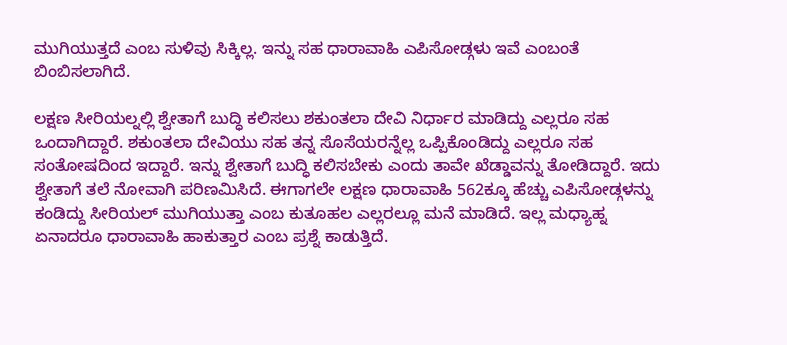ಮುಗಿಯುತ್ತದೆ ಎಂಬ ಸುಳಿವು ಸಿಕ್ಕಿಲ್ಲ. ಇನ್ನು ಸಹ ಧಾರಾವಾಹಿ ಎಪಿಸೋಡ್ಗಳು ಇವೆ ಎಂಬಂತೆ ಬಿಂಬಿಸಲಾಗಿದೆ.

ಲಕ್ಷಣ ಸೀರಿಯಲ್ನಲ್ಲಿ ಶ್ವೇತಾಗೆ ಬುದ್ಧಿ ಕಲಿಸಲು ಶಕುಂತಲಾ ದೇವಿ ನಿರ್ಧಾರ ಮಾಡಿದ್ದು ಎಲ್ಲರೂ ಸಹ ಒಂದಾಗಿದ್ದಾರೆ. ಶಕುಂತಲಾ ದೇವಿಯು ಸಹ ತನ್ನ ಸೊಸೆಯರನ್ನೆಲ್ಲ ಒಪ್ಪಿಕೊಂಡಿದ್ದು ಎಲ್ಲರೂ ಸಹ ಸಂತೋಷದಿಂದ ಇದ್ದಾರೆ. ಇನ್ನು ಶ್ವೇತಾಗೆ ಬುದ್ಧಿ ಕಲಿಸಬೇಕು ಎಂದು ತಾವೇ ಖೆಡ್ಡಾವನ್ನು ತೋಡಿದ್ದಾರೆ. ಇದು ಶ್ವೇತಾಗೆ ತಲೆ ನೋವಾಗಿ ಪರಿಣಮಿಸಿದೆ. ಈಗಾಗಲೇ ಲಕ್ಷಣ ಧಾರಾವಾಹಿ 562ಕ್ಕೂ ಹೆಚ್ಚು ಎಪಿಸೋಡ್ಗಳನ್ನು ಕಂಡಿದ್ದು ಸೀರಿಯಲ್ ಮುಗಿಯುತ್ತಾ ಎಂಬ ಕುತೂಹಲ ಎಲ್ಲರಲ್ಲೂ ಮನೆ ಮಾಡಿದೆ. ಇಲ್ಲ ಮಧ್ಯಾಹ್ನ ಏನಾದರೂ ಧಾರಾವಾಹಿ ಹಾಕುತ್ತಾರ ಎಂಬ ಪ್ರಶ್ನೆ ಕಾಡುತ್ತಿದೆ.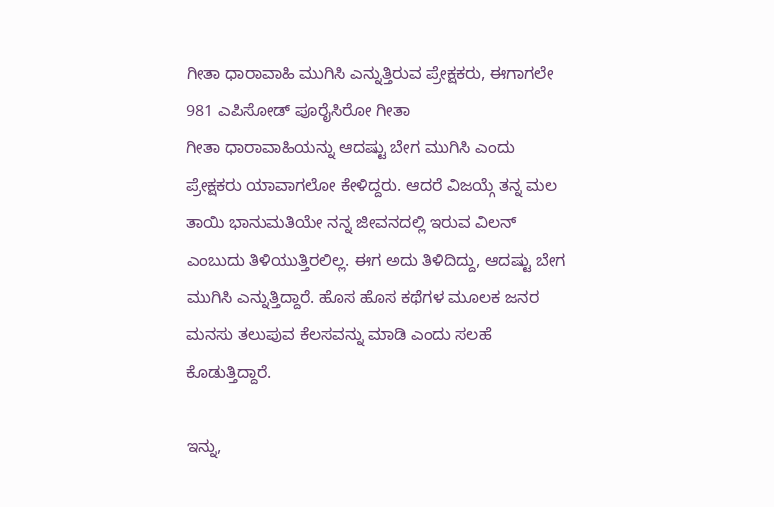ಗೀತಾ ಧಾರಾವಾಹಿ ಮುಗಿಸಿ ಎನ್ನುತ್ತಿರುವ ಪ್ರೇಕ್ಷಕರು, ಈಗಾಗಲೇ 981 ಎಪಿಸೋಡ್ ಪೂರೈಸಿರೋ ಗೀತಾ
ಗೀತಾ ಧಾರಾವಾಹಿಯನ್ನು ಆದಷ್ಟು ಬೇಗ ಮುಗಿಸಿ ಎಂದು ಪ್ರೇಕ್ಷಕರು ಯಾವಾಗಲೋ ಕೇಳಿದ್ದರು. ಆದರೆ ವಿಜಯ್ಗೆ ತನ್ನ ಮಲ ತಾಯಿ ಭಾನುಮತಿಯೇ ನನ್ನ ಜೀವನದಲ್ಲಿ ಇರುವ ವಿಲನ್ ಎಂಬುದು ತಿಳಿಯುತ್ತಿರಲಿಲ್ಲ. ಈಗ ಅದು ತಿಳಿದಿದ್ದು, ಆದಷ್ಟು ಬೇಗ ಮುಗಿಸಿ ಎನ್ನುತ್ತಿದ್ದಾರೆ. ಹೊಸ ಹೊಸ ಕಥೆಗಳ ಮೂಲಕ ಜನರ ಮನಸು ತಲುಪುವ ಕೆಲಸವನ್ನು ಮಾಡಿ ಎಂದು ಸಲಹೆ ಕೊಡುತ್ತಿದ್ದಾರೆ.

ಇನ್ನು,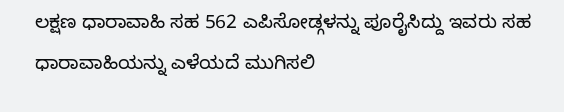ಲಕ್ಷಣ ಧಾರಾವಾಹಿ ಸಹ 562 ಎಪಿಸೋಡ್ಗಳನ್ನು ಪೂರೈಸಿದ್ದು ಇವರು ಸಹ ಧಾರಾವಾಹಿಯನ್ನು ಎಳೆಯದೆ ಮುಗಿಸಲಿ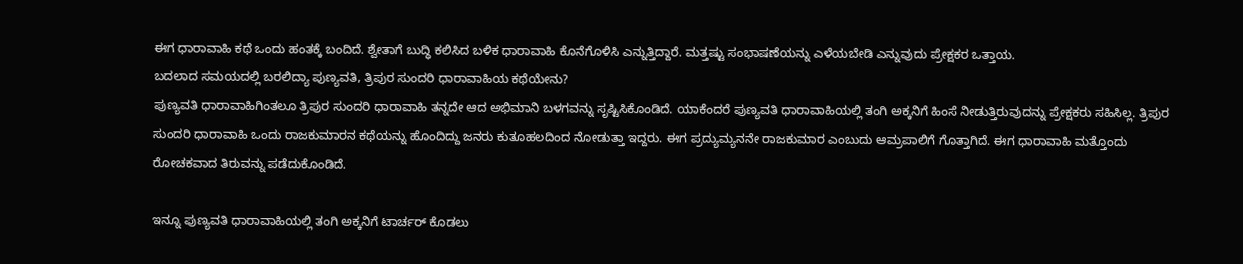ಈಗ ಧಾರಾವಾಹಿ ಕಥೆ ಒಂದು ಹಂತಕ್ಕೆ ಬಂದಿದೆ. ಶ್ವೇತಾಗೆ ಬುದ್ಧಿ ಕಲಿಸಿದ ಬಳಿಕ ಧಾರಾವಾಹಿ ಕೊನೆಗೊಳಿಸಿ ಎನ್ನುತ್ತಿದ್ದಾರೆ. ಮತ್ತಷ್ಟು ಸಂಭಾಷಣೆಯನ್ನು ಎಳೆಯಬೇಡಿ ಎನ್ನುವುದು ಪ್ರೇಕ್ಷಕರ ಒತ್ತಾಯ.
ಬದಲಾದ ಸಮಯದಲ್ಲಿ ಬರಲಿದ್ಯಾ ಪುಣ್ಯವತಿ, ತ್ರಿಪುರ ಸುಂದರಿ ಧಾರಾವಾಹಿಯ ಕಥೆಯೇನು?
ಪುಣ್ಯವತಿ ಧಾರಾವಾಹಿಗಿಂತಲೂ ತ್ರಿಪುರ ಸುಂದರಿ ಧಾರಾವಾಹಿ ತನ್ನದೇ ಆದ ಅಭಿಮಾನಿ ಬಳಗವನ್ನು ಸೃಷ್ಟಿಸಿಕೊಂಡಿದೆ. ಯಾಕೆಂದರೆ ಪುಣ್ಯವತಿ ಧಾರಾವಾಹಿಯಲ್ಲಿ ತಂಗಿ ಅಕ್ಕನಿಗೆ ಹಿಂಸೆ ನೀಡುತ್ತಿರುವುದನ್ನು ಪ್ರೇಕ್ಷಕರು ಸಹಿಸಿಲ್ಲ. ತ್ರಿಪುರ ಸುಂದರಿ ಧಾರಾವಾಹಿ ಒಂದು ರಾಜಕುಮಾರನ ಕಥೆಯನ್ನು ಹೊಂದಿದ್ದು ಜನರು ಕುತೂಹಲದಿಂದ ನೋಡುತ್ತಾ ಇದ್ದರು. ಈಗ ಪ್ರದ್ಯುಮ್ಯನನೇ ರಾಜಕುಮಾರ ಎಂಬುದು ಆಮ್ರಪಾಲಿಗೆ ಗೊತ್ತಾಗಿದೆ. ಈಗ ಧಾರಾವಾಹಿ ಮತ್ತೊಂದು ರೋಚಕವಾದ ತಿರುವನ್ನು ಪಡೆದುಕೊಂಡಿದೆ.

ಇನ್ನೂ ಪುಣ್ಯವತಿ ಧಾರಾವಾಹಿಯಲ್ಲಿ ತಂಗಿ ಅಕ್ಕನಿಗೆ ಟಾರ್ಚರ್ ಕೊಡಲು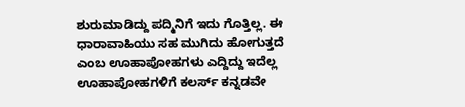ಶುರುಮಾಡಿದ್ದು ಪದ್ಮಿನಿಗೆ ಇದು ಗೊತ್ತಿಲ್ಲ. ಈ ಧಾರಾವಾಹಿಯು ಸಹ ಮುಗಿದು ಹೋಗುತ್ತದೆ ಎಂಬ ಊಹಾಪೋಹಗಳು ಎದ್ದಿದ್ದು ಇದೆಲ್ಲ ಊಹಾಪೋಹಗಳಿಗೆ ಕಲರ್ಸ್ ಕನ್ನಡವೇ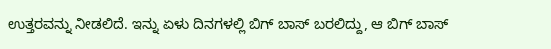ಉತ್ತರವನ್ನು ನೀಡಲಿದೆ. ಇನ್ನು ಏಳು ದಿನಗಳಲ್ಲಿ ಬಿಗ್ ಬಾಸ್ ಬರಲಿದ್ದು, ಆ ಬಿಗ್ ಬಾಸ್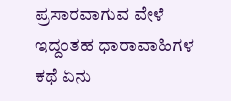ಪ್ರಸಾರವಾಗುವ ವೇಳೆ ಇದ್ದಂತಹ ಧಾರಾವಾಹಿಗಳ ಕಥೆ ಏನು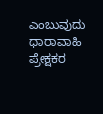ಎಂಬುವುದು ಧಾರಾವಾಹಿ ಪ್ರೇಕ್ಷಕರ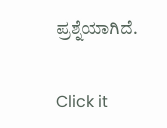ಪ್ರಶ್ನೆಯಾಗಿದೆ.


Click it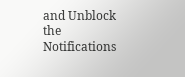and Unblock the Notifications